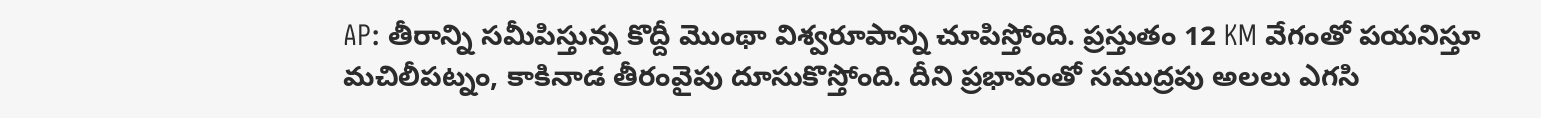AP: తీరాన్ని సమీపిస్తున్న కొద్దీ మొంథా విశ్వరూపాన్ని చూపిస్తోంది. ప్రస్తుతం 12 KM వేగంతో పయనిస్తూ మచిలీపట్నం, కాకినాడ తీరంవైపు దూసుకొస్తోంది. దీని ప్రభావంతో సముద్రపు అలలు ఎగసి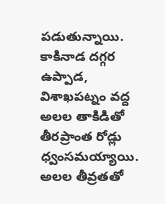పడుతున్నాయి. కాకినాడ దగ్గర ఉప్పాడ, విశాఖపట్నం వద్ద అలల తాకిడితో తీరప్రాంత రోడ్లు ధ్వంసమయ్యాయి. అలల తీవ్రతతో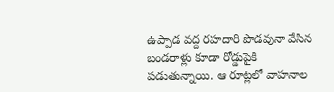ఉప్పాడ వద్ద రహదారి పొడవునా వేసిన బండరాళ్లు కూడా రోడ్డుపైకి పడుతున్నాయి. ఆ రూట్లలో వాహనాల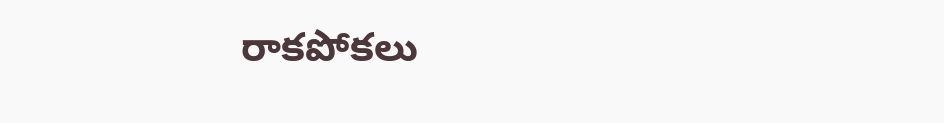రాకపోకలు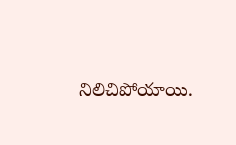నిలిచిపోయాయి.